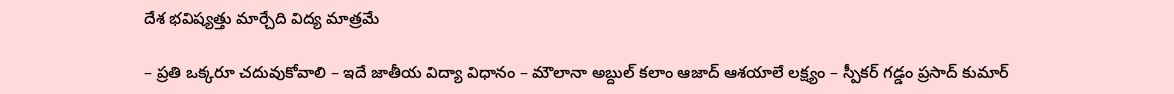దేశ భవిష్యత్తు మార్చేది విద్య మాత్రమే

– ప్రతి ఒక్కరూ చదువుకోవాలి – ఇదే జాతీయ విద్యా విధానం – మౌలానా అబ్దుల్ కలాం ఆజాద్ ఆశయాలే లక్ష్యం – స్పీకర్ గడ్డం ప్రసాద్ కుమార్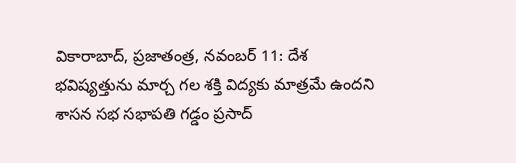వికారాబాద్, ప్రజాతంత్ర, నవంబర్ 11: దేశ భవిష్యత్తును మార్చ గల శక్తి విద్యకు మాత్రమే ఉందని శాసన సభ సభాపతి గడ్డం ప్రసాద్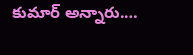కుమార్ అన్నారు.…